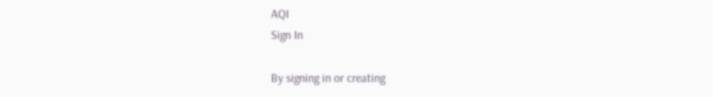AQI
Sign In

By signing in or creating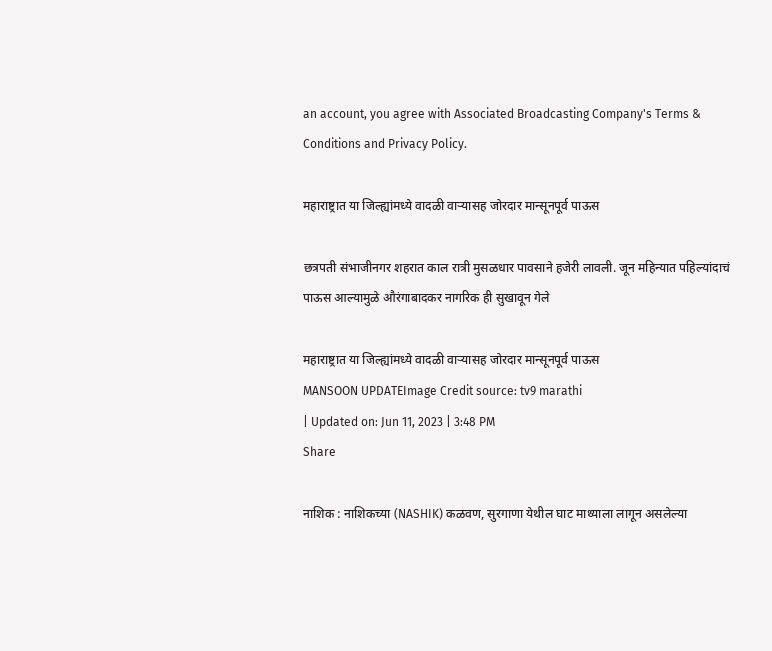an account, you agree with Associated Broadcasting Company's Terms & Conditions and Privacy Policy.

महाराष्ट्रात या जिल्ह्यांमध्ये वादळी वाऱ्यासह जोरदार मान्सूनपूर्व पाऊस

छत्रपती संभाजीनगर शहरात काल रात्री मुसळधार पावसाने हजेरी लावली. जून महिन्यात पहिल्यांदाचं पाऊस आल्यामुळे औरंगाबादकर नागरिक ही सुखावून गेले

महाराष्ट्रात या जिल्ह्यांमध्ये वादळी वाऱ्यासह जोरदार मान्सूनपूर्व पाऊस
MANSOON UPDATEImage Credit source: tv9 marathi
| Updated on: Jun 11, 2023 | 3:48 PM
Share

नाशिक : नाशिकच्या (NASHIK) कळवण, सुरगाणा येथील घाट माथ्याला लागून असलेल्या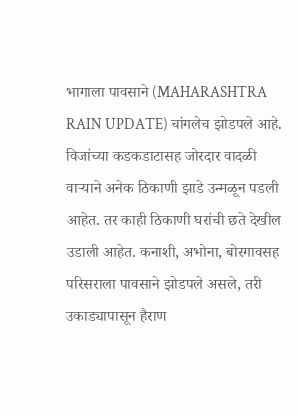भागाला पावसाने (MAHARASHTRA RAIN UPDATE) चांगलेच झोडपले आहे. विजांच्या कडकडाटासह जोरदार वादळी वाऱ्याने अनेक ठिकाणी झाडे उन्मळून पडली आहेत. तर काही ठिकाणी घरांची छते देखील उडाली आहेत. कनाशी, अभोना, बोरगावसह परिसराला पावसाने झोडपले असले, तरी उकाड्यापासून हैराण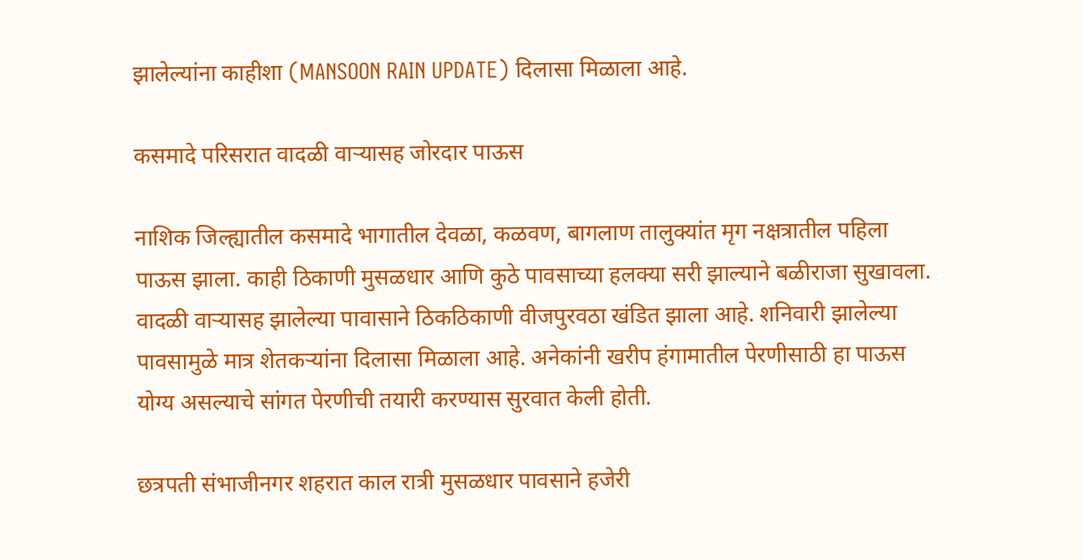झालेल्यांना काहीशा (MANSOON RAIN UPDATE) दिलासा मिळाला आहे.

कसमादे परिसरात वादळी वाऱ्यासह जोरदार पाऊस

नाशिक जिल्ह्यातील कसमादे भागातील देवळा, कळवण, बागलाण तालुक्यांत मृग नक्षत्रातील पहिला पाऊस झाला. काही ठिकाणी मुसळधार आणि कुठे पावसाच्या हलक्या सरी झाल्याने बळीराजा सुखावला. वादळी वाऱ्यासह झालेल्या पावासाने ठिकठिकाणी वीजपुरवठा खंडित झाला आहे. शनिवारी झालेल्या पावसामुळे मात्र शेतकऱ्यांना दिलासा मिळाला आहे. अनेकांनी खरीप हंगामातील पेरणीसाठी हा पाऊस योग्य असल्याचे सांगत पेरणीची तयारी करण्यास सुरवात केली होती.

छत्रपती संभाजीनगर शहरात काल रात्री मुसळधार पावसाने हजेरी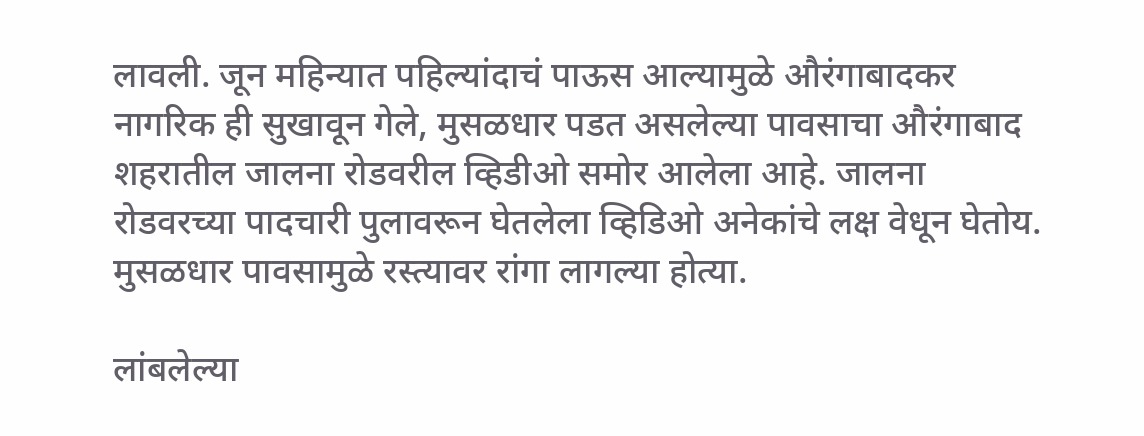लावली. जून महिन्यात पहिल्यांदाचं पाऊस आल्यामुळे औरंगाबादकर नागरिक ही सुखावून गेले, मुसळधार पडत असलेल्या पावसाचा औरंगाबाद शहरातील जालना रोडवरील व्हिडीओ समोर आलेला आहे. जालना रोडवरच्या पादचारी पुलावरून घेतलेला व्हिडिओ अनेकांचे लक्ष वेधून घेतोय. मुसळधार पावसामुळे रस्त्यावर रांगा लागल्या होत्या.

लांबलेल्या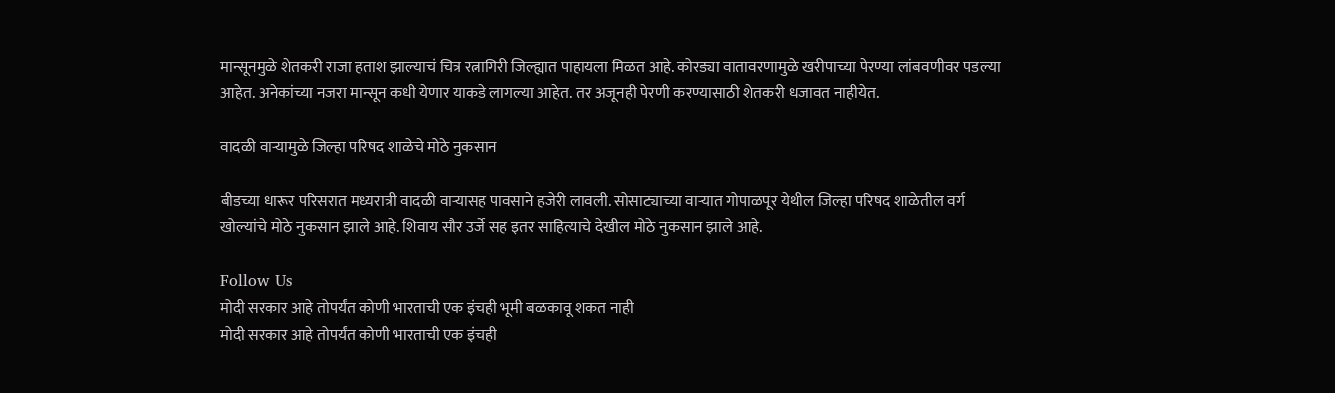मान्सूनमुळे शेतकरी राजा हताश झाल्याचं चित्र रत्नागिरी जिल्ह्यात पाहायला मिळत आहे. कोरड्या वातावरणामुळे खरीपाच्या पेरण्या लांबवणीवर पडल्या आहेत. अनेकांच्या नजरा मान्सून कधी येणार याकडे लागल्या आहेत. तर अजूनही पेरणी करण्यासाठी शेतकरी धजावत नाहीयेत.

वादळी वाऱ्यामुळे जिल्हा परिषद शाळेचे मोठे नुकसान

बीडच्या धारूर परिसरात मध्यरात्री वादळी वाऱ्यासह पावसाने हजेरी लावली. सोसाट्याच्या वाऱ्यात गोपाळपूर येथील जिल्हा परिषद शाळेतील वर्ग खोल्यांचे मोठे नुकसान झाले आहे. शिवाय सौर उर्जे सह इतर साहित्याचे देखील मोठे नुकसान झाले आहे.

Follow Us
मोदी सरकार आहे तोपर्यंत कोणी भारताची एक इंचही भूमी बळकावू शकत नाही
मोदी सरकार आहे तोपर्यंत कोणी भारताची एक इंचही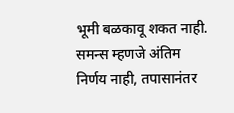भूमी बळकावू शकत नाही.
समन्स म्हणजे अंतिम निर्णय नाही, तपासानंतर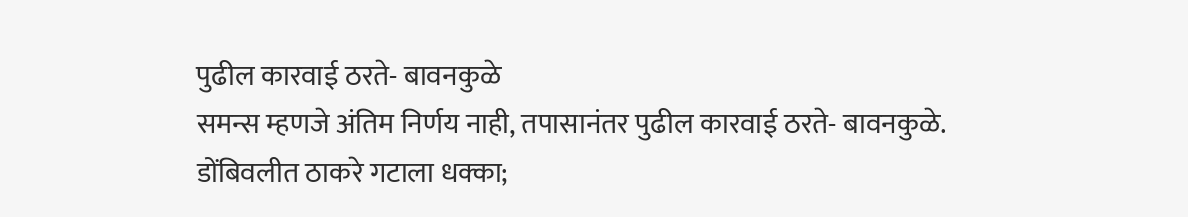पुढील कारवाई ठरते- बावनकुळे
समन्स म्हणजे अंतिम निर्णय नाही, तपासानंतर पुढील कारवाई ठरते- बावनकुळे.
डोंबिवलीत ठाकरे गटाला धक्का;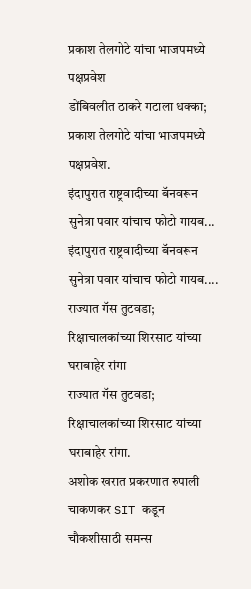प्रकाश तेलगोटे यांचा भाजपमध्ये पक्षप्रवेश
डोंबिवलीत ठाकरे गटाला धक्का; प्रकाश तेलगोटे यांचा भाजपमध्ये पक्षप्रवेश.
इंदापुरात राष्ट्रवादीच्या बॅनवरून सुनेत्रा पवार यांचाच फोटो गायब...
इंदापुरात राष्ट्रवादीच्या बॅनवरून सुनेत्रा पवार यांचाच फोटो गायब....
राज्यात गॅस तुटवडा; रिक्षाचालकांच्या शिरसाट यांच्या घराबाहेर रांगा
राज्यात गॅस तुटवडा; रिक्षाचालकांच्या शिरसाट यांच्या घराबाहेर रांगा.
अशोक खरात प्रकरणात रुपाली चाकणकर SIT कडून चौकशीसाठी समन्स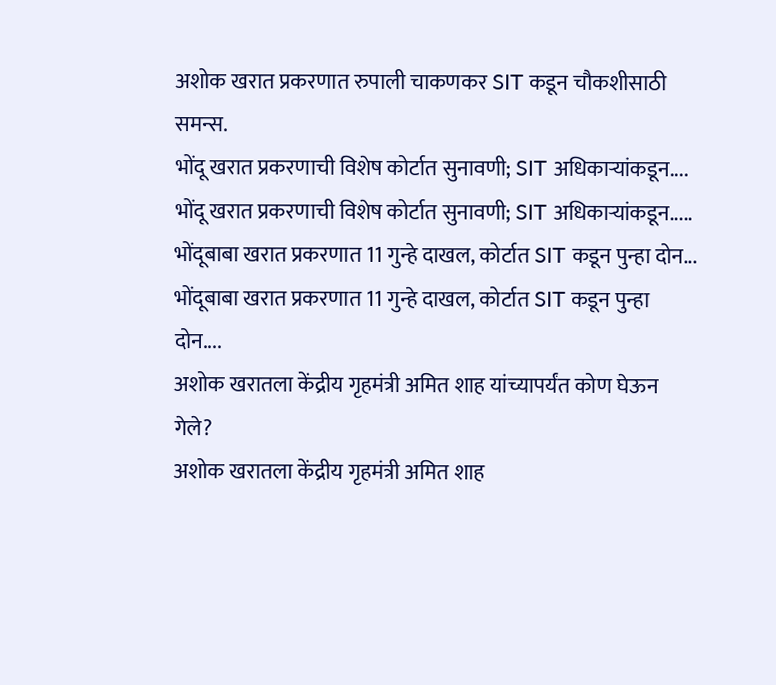अशोक खरात प्रकरणात रुपाली चाकणकर SIT कडून चौकशीसाठी समन्स.
भोंदू खरात प्रकरणाची विशेष कोर्टात सुनावणी; SIT अधिकाऱ्यांकडून....
भोंदू खरात प्रकरणाची विशेष कोर्टात सुनावणी; SIT अधिकाऱ्यांकडून.....
भोंदूबाबा खरात प्रकरणात 11 गुन्हे दाखल, कोर्टात SIT कडून पुन्हा दोन...
भोंदूबाबा खरात प्रकरणात 11 गुन्हे दाखल, कोर्टात SIT कडून पुन्हा दोन....
अशोक खरातला केंद्रीय गृहमंत्री अमित शाह यांच्यापर्यंत कोण घेऊन गेले?
अशोक खरातला केंद्रीय गृहमंत्री अमित शाह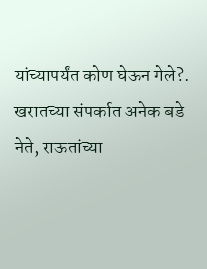यांच्यापर्यंत कोण घेऊन गेले?.
खरातच्या संपर्कात अनेक बडे नेते, राऊतांच्या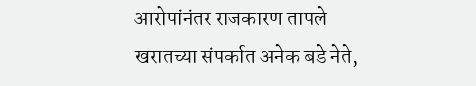आरोपांनंतर राजकारण तापले
खरातच्या संपर्कात अनेक बडे नेते,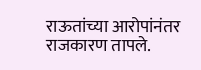राऊतांच्या आरोपांनंतर राजकारण तापले.